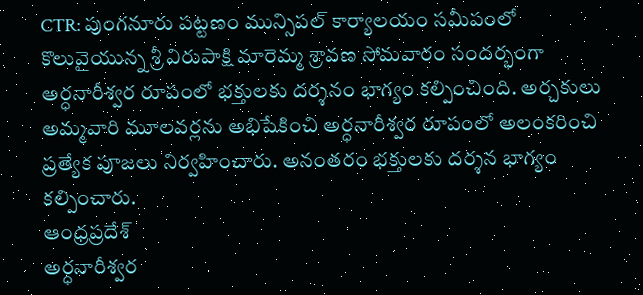CTR: పుంగనూరు పట్టణం మున్సిపల్ కార్యాలయం సమీపంలో కొలువైయున్న శ్రీ విరుపాక్షి మారెమ్మ శ్రావణ సోమవారం సందర్భంగా అర్ధనారీశ్వర రూపంలో భక్తులకు దర్శనం భాగ్యం కల్పించింది. అర్చకులు అమ్మవారి మూలవర్లను అభిషేకించి అర్ధనారీశ్వర రూపంలో అలంకరించి ప్రత్యేక పూజలు నిర్వహించారు. అనంతరం భక్తులకు దర్శన భాగ్యం కల్పించారు.
ఆంధ్రప్రదేశ్
అర్ధనారీశ్వర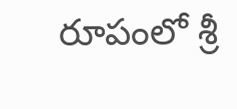రూపంలో శ్రీ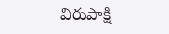విరుపాక్షి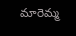మారెమ్మ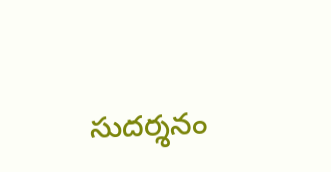సుదర్శనం